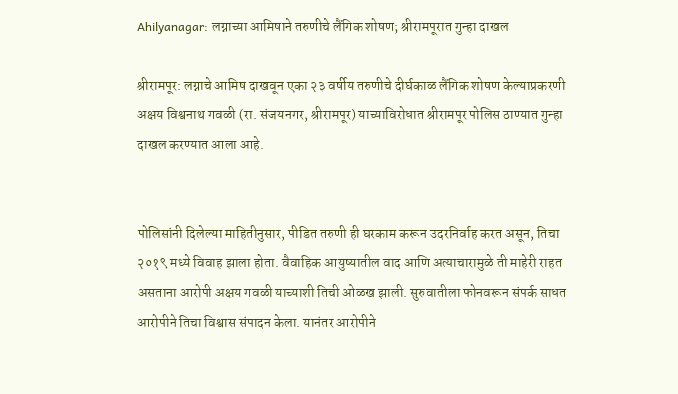Ahilyanagar: लग्नाच्या आमिषाने तरुणीचे लैंगिक शोषण; श्रीरामपूरात गुन्हा दाखल

श्रीरामपूर: लग्नाचे आमिष दाखवून एका २३ वर्षीय तरुणीचे दीर्घकाळ लैंगिक शोषण केल्याप्रकरणी अक्षय विश्वनाथ गवळी (रा. संजयनगर, श्रीरामपूर) याच्याविरोधात श्रीरामपूर पोलिस ठाण्यात गुन्हा दाखल करण्यात आला आहे.


पोलिसांनी दिलेल्या माहितीनुसार, पीडित तरुणी ही घरकाम करून उदरनिर्वाह करत असून, तिचा २०१९ मध्ये विवाह झाला होता. वैवाहिक आयुष्यातील वाद आणि अत्याचारामुळे ती माहेरी राहत असताना आरोपी अक्षय गवळी याच्याशी तिची ओळख झाली. सुरुवातीला फोनवरून संपर्क साधत आरोपीने तिचा विश्वास संपादन केला. यानंतर आरोपीने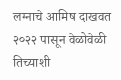लग्नाचे आमिष दाखवत २०२२ पासून वेळोवेळी तिच्याशी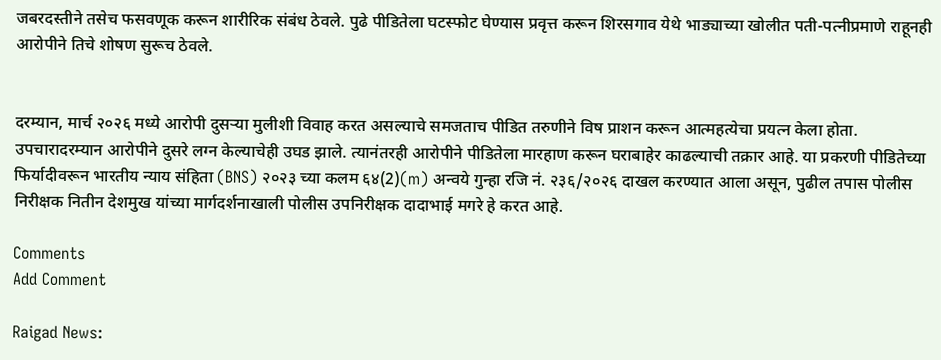जबरदस्तीने तसेच फसवणूक करून शारीरिक संबंध ठेवले. पुढे पीडितेला घटस्फोट घेण्यास प्रवृत्त करून शिरसगाव येथे भाड्याच्या खोलीत पती-पत्नीप्रमाणे राहूनही आरोपीने तिचे शोषण सुरूच ठेवले.


दरम्यान, मार्च २०२६ मध्ये आरोपी दुसऱ्या मुलीशी विवाह करत असल्याचे समजताच पीडित तरुणीने विष प्राशन करून आत्महत्येचा प्रयत्न केला होता. उपचारादरम्यान आरोपीने दुसरे लग्न केल्याचेही उघड झाले. त्यानंतरही आरोपीने पीडितेला मारहाण करून घराबाहेर काढल्याची तक्रार आहे. या प्रकरणी पीडितेच्या फिर्यादीवरून भारतीय न्याय संहिता (BNS) २०२३ च्या कलम ६४(2)(m) अन्वये गुन्हा रजि नं. २३६/२०२६ दाखल करण्यात आला असून, पुढील तपास पोलीस निरीक्षक नितीन देशमुख यांच्या मार्गदर्शनाखाली पोलीस उपनिरीक्षक दादाभाई मगरे हे करत आहे.

Comments
Add Comment

Raigad News: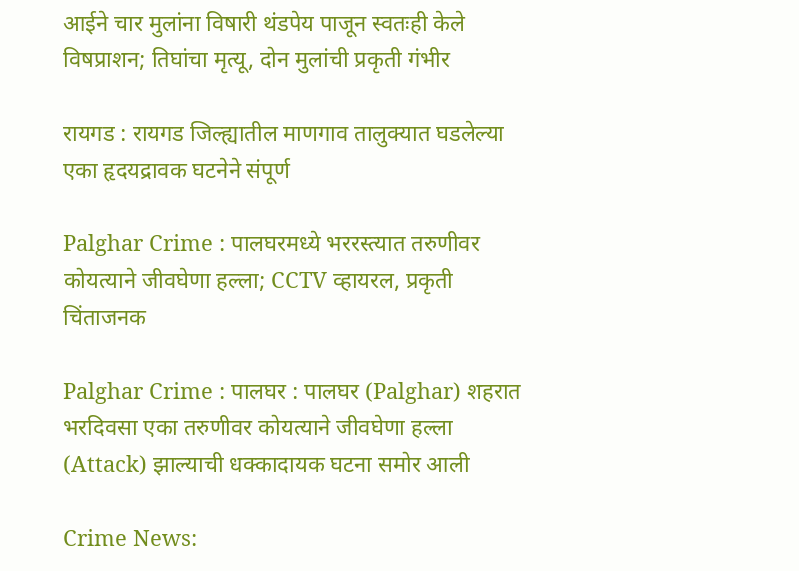आईने चार मुलांना विषारी थंडपेय पाजून स्वतःही केले विषप्राशन; तिघांचा मृत्यू, दोन मुलांची प्रकृती गंभीर

रायगड : रायगड जिल्ह्यातील माणगाव तालुक्यात घडलेल्या एका हृदयद्रावक घटनेने संपूर्ण

Palghar Crime : पालघरमध्ये भररस्त्यात तरुणीवर कोयत्याने जीवघेणा हल्ला; CCTV व्हायरल, प्रकृती चिंताजनक

Palghar Crime : पालघर : पालघर (Palghar) शहरात भरदिवसा एका तरुणीवर कोयत्याने जीवघेणा हल्ला (Attack) झाल्याची धक्कादायक घटना समोर आली

Crime News: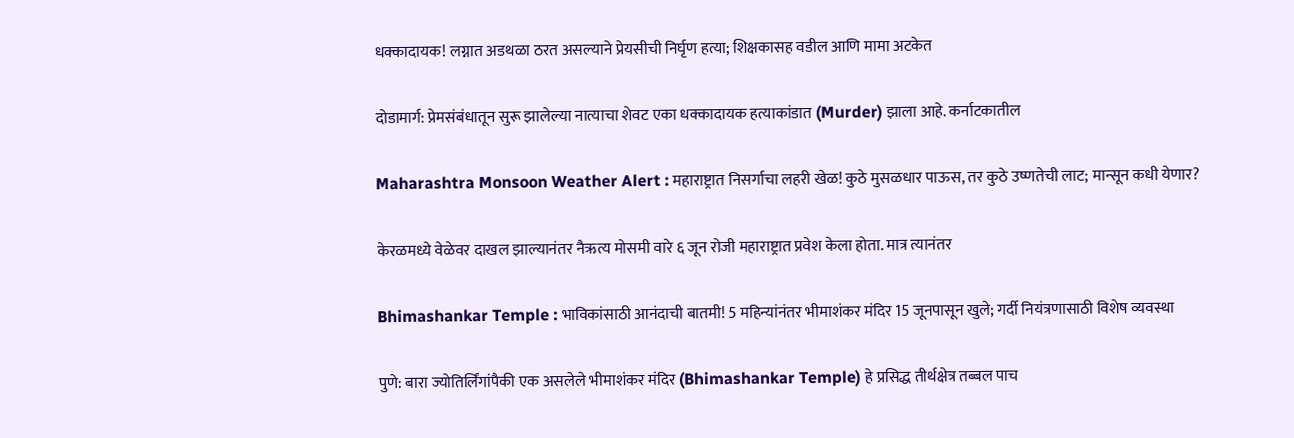धक्कादायक! लग्नात अडथळा ठरत असल्याने प्रेयसीची निर्घृण हत्या; शिक्षकासह वडील आणि मामा अटकेत

दोडामार्ग: प्रेमसंबंधातून सुरू झालेल्या नात्याचा शेवट एका धक्कादायक हत्याकांडात (Murder) झाला आहे. कर्नाटकातील

Maharashtra Monsoon Weather Alert : महाराष्ट्रात निसर्गाचा लहरी खेळ! कुठे मुसळधार पाऊस, तर कुठे उष्णतेची लाट; मान्सून कधी येणार?

केरळमध्ये वेळेवर दाखल झाल्यानंतर नैऋत्य मोसमी वारे ६ जून रोजी महाराष्ट्रात प्रवेश केला होता. मात्र त्यानंतर

Bhimashankar Temple : भाविकांसाठी आनंदाची बातमी! 5 महिन्यांनंतर भीमाशंकर मंदिर 15 जूनपासून खुले; गर्दी नियंत्रणासाठी विशेष व्यवस्था

पुणे: बारा ज्योतिर्लिंगांपैकी एक असलेले भीमाशंकर मंदिर (Bhimashankar Temple) हे प्रसिद्ध तीर्थक्षेत्र तब्बल पाच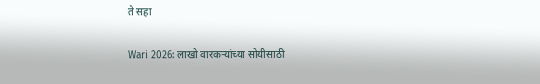ते सहा

Wari 2026: लाखो वारकऱ्यांच्या सोयीसाठी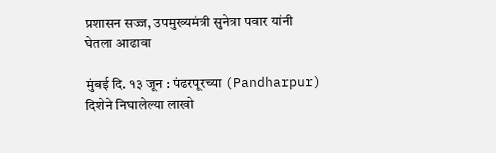प्रशासन सज्ज, उपमुख्यमंत्री सुनेत्रा पवार यांनी घेतला आढावा

मुंबई दि. १३ जून : पंढरपूरच्या (Pandharpur) दिशेने निघालेल्या लाखो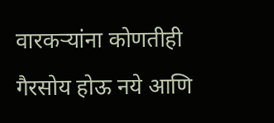वारकऱ्यांना कोणतीही गैरसोय होऊ नये आणि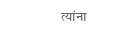त्यांना